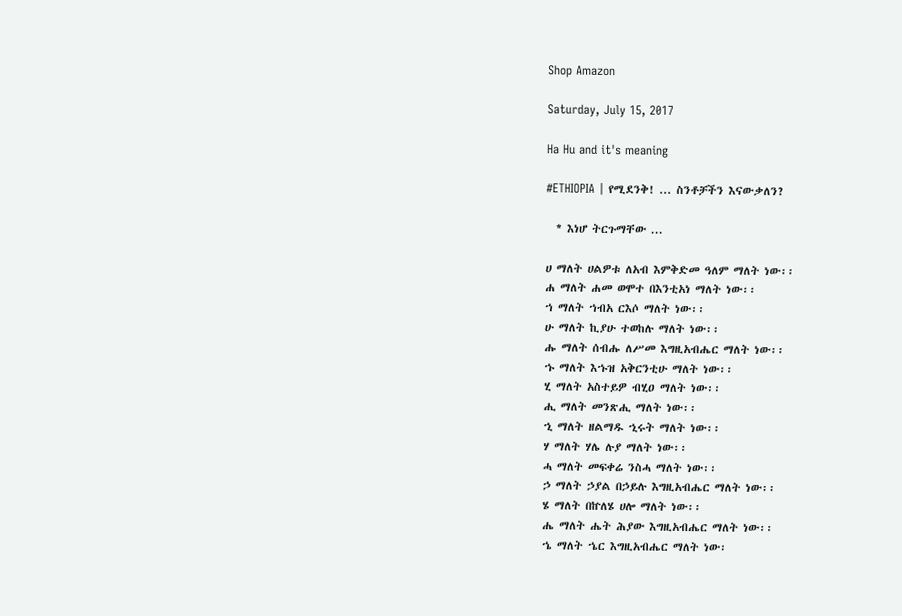Shop Amazon

Saturday, July 15, 2017

Ha Hu and it's meaning

#ETHIOPIA | የሚደንቅ! ... ስንቶቻችን እናውቃለን?

  * እነሆ ትርጉማቸው ...

ሀ ማለት ሀልዎቱ ለአብ እምቅድመ ዓለም ማለት ነው፡፡
ሐ ማለት ሐመ ወሞተ በእንቲአነ ማለት ነው፡፡
ኀ ማለት ኀብአ ርእሶ ማለት ነው፡፡
ሁ ማለት ኪያሁ ተወከሉ ማለት ነው፡፡
ሑ ማለት ሰብሑ ለሥመ እግዚአብሔር ማለት ነው፡፡
ኁ ማለት እኁዝ አቅርንቲሁ ማለት ነው፡፡
ሂ ማለት አስተይዎ ብሂዐ ማለት ነው፡፡
ሒ ማለት መንጽሒ ማለት ነው፡፡
ኂ ማለት ዘልማዱ ኂሩት ማለት ነው፡፡
ሃ ማለት ሃሌ ሉያ ማለት ነው፡፡
ሓ ማለት መፍቀሬ ንስሓ ማለት ነው፡፡
ኃ ማለት ኃያል በኃይሉ እግዚአብሔር ማለት ነው፡፡
ሄ ማለት በኵለሄ ሀሎ ማለት ነው፡፡
ሔ ማለት ሔት ሕያው እግዚአብሔር ማለት ነው፡፡
ኄ ማለት ኄር እግዚአብሔር ማለት ነው፡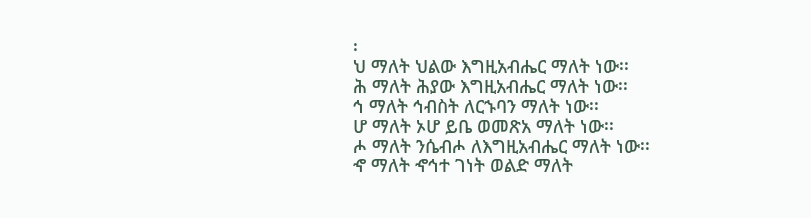፡
ህ ማለት ህልው እግዚአብሔር ማለት ነው፡፡
ሕ ማለት ሕያው እግዚአብሔር ማለት ነው፡፡
ኅ ማለት ኅብስት ለርኁባን ማለት ነው፡፡
ሆ ማለት ኦሆ ይቤ ወመጽአ ማለት ነው፡፡
ሖ ማለት ንሴብሖ ለእግዚአብሔር ማለት ነው፡፡
ኆ ማለት ኆኅተ ገነት ወልድ ማለት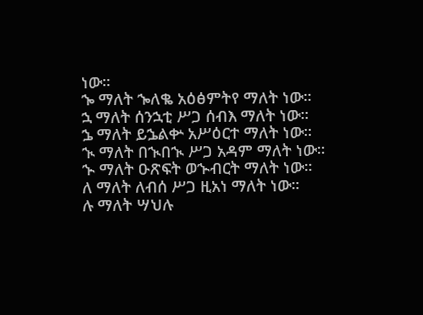ነው፡፡
ኈ ማለት ኈለቈ አዕፅምትየ ማለት ነው፡፡
ኋ ማለት ሰንኋቲ ሥጋ ሰብእ ማለት ነው፡፡
ኌ ማለት ይኌልቍ አሥዕርተ ማለት ነው፡፡
ኊ ማለት በኊበኊ ሥጋ አዳም ማለት ነው፡፡
ኍ ማለት ዑጽፍት ወኍብርት ማለት ነው፡፡
ለ ማለት ለብሰ ሥጋ ዚአነ ማለት ነው፡፡
ሉ ማለት ሣህሉ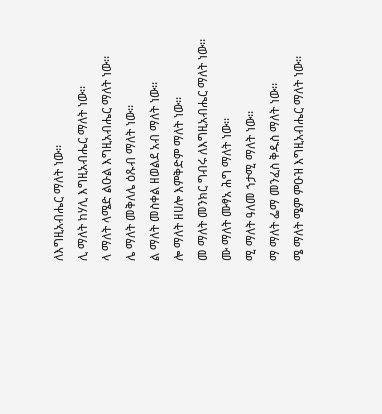ለእግዚአብሔር ማለት ነው፡፡
ሊ ማለት ከሃሊ እግዚአብሔር ማለት ነው፡፡
ላ ማለት ላሜድ ልዑል እግዚአብሔር ማለት ነው፡፡
ሌ ማለት መቅለሌ ዕጹብ ማለት ነው፡፡
ል ማለት መስቀል ዘወልደ አብ ማለት ነው፡፡
ሎ ማለት ዘሀሎ እምቅድም ማለት ነው፡፡
መ ማለት መንክር ግብሩ ለእግዚአብሔር ማለት ነው፡፡
ሙ ማለት ሙፃአ ሕግ ማለት ነው፡፡
ሚ ማለት ዓለመ ኀታሚ ማለት ነው፡፡
ማ ማለት ፌማ መንፈስ ቅዱስ ማለት ነው፡፡
ሜ ማለት ሜም ምዑዝ እግዚአብሔር ማለት ነው፡፡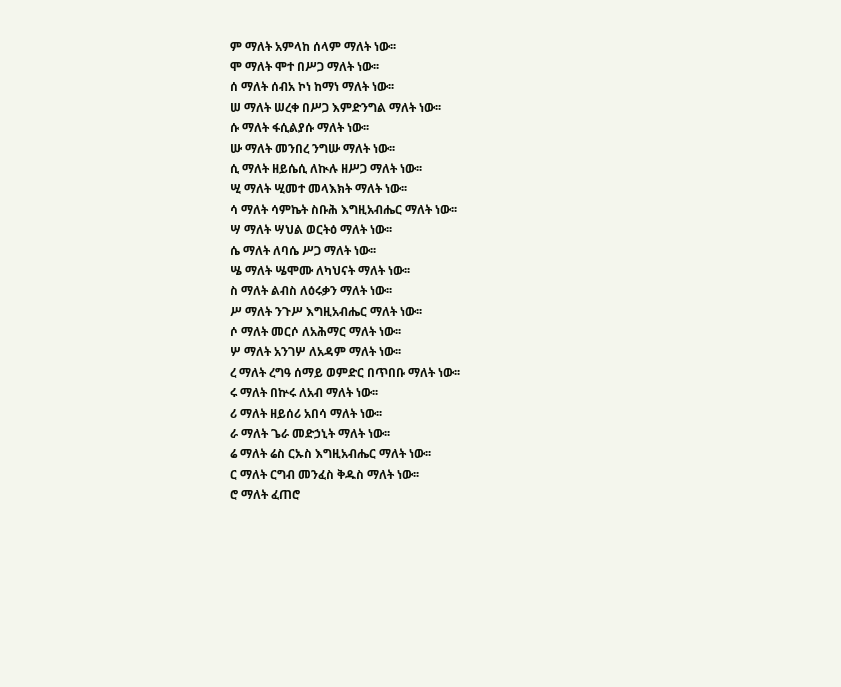ም ማለት አምላከ ሰላም ማለት ነው፡፡
ሞ ማለት ሞተ በሥጋ ማለት ነው፡፡
ሰ ማለት ሰብአ ኮነ ከማነ ማለት ነው፡፡
ሠ ማለት ሠረቀ በሥጋ እምድንግል ማለት ነው፡፡
ሱ ማለት ፋሲልያሱ ማለት ነው፡፡
ሡ ማለት መንበረ ንግሡ ማለት ነው፡፡
ሲ ማለት ዘይሴሲ ለኲሉ ዘሥጋ ማለት ነው፡፡
ሢ ማለት ሢመተ መላእክት ማለት ነው፡፡
ሳ ማለት ሳምኬት ስቡሕ እግዚአብሔር ማለት ነው፡፡
ሣ ማለት ሣህል ወርትዕ ማለት ነው፡፡
ሴ ማለት ለባሴ ሥጋ ማለት ነው፡፡
ሤ ማለት ሤሞሙ ለካህናት ማለት ነው፡፡
ስ ማለት ልብስ ለዕሩቃን ማለት ነው፡፡
ሥ ማለት ንጉሥ እግዚአብሔር ማለት ነው፡፡
ሶ ማለት መርሶ ለአሕማር ማለት ነው፡፡
ሦ ማለት አንገሦ ለአዳም ማለት ነው፡፡
ረ ማለት ረግዓ ሰማይ ወምድር በጥበቡ ማለት ነው፡፡
ሩ ማለት በኵሩ ለአብ ማለት ነው፡፡
ሪ ማለት ዘይሰሪ አበሳ ማለት ነው፡፡
ራ ማለት ጌራ መድኃኒት ማለት ነው፡፡
ሬ ማለት ሬስ ርኡስ እግዚአብሔር ማለት ነው፡፡
ር ማለት ርግብ መንፈስ ቅዱስ ማለት ነው፡፡
ሮ ማለት ፈጠሮ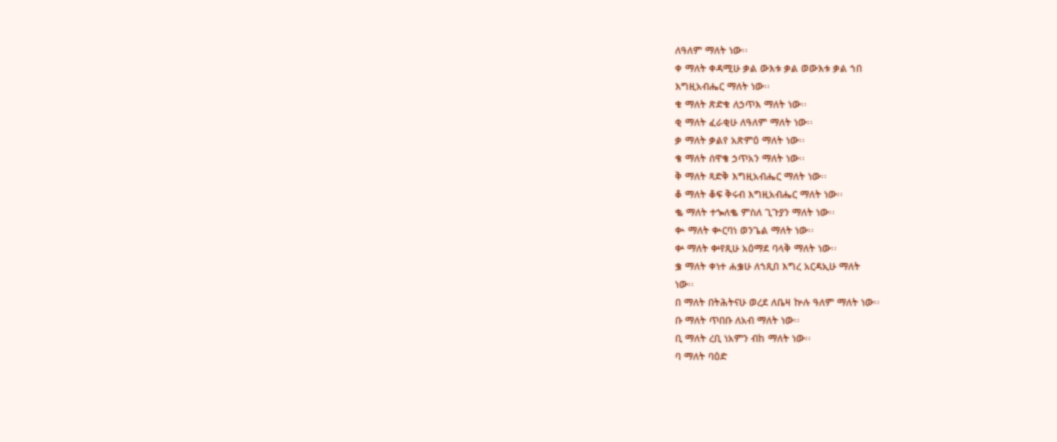ለዓለም ማለት ነው፡፡
ቀ ማለት ቀዳሚሁ ቃል ውእቱ ቃል ወውእቱ ቃል ኀበ
እግዚአብሔር ማለት ነው፡፡
ቁ ማለት ጽድቁ ለኃጥእ ማለት ነው፡፡
ቂ ማለት ፈራቂሁ ለዓለም ማለት ነው፡፡
ቃ ማለት ቃልየ አጽምዕ ማለት ነው፡፡
ቄ ማለት ሰዋቄ ኃጥአን ማለት ነው፡፡
ቅ ማለት ጻድቅ እግዚአብሔር ማለት ነው፡፡
ቆ ማለት ቆፍ ቅሩብ እግዚአብሔር ማለት ነው፡፡
ቈ ማለት ተኈለቈ ምስለ ጊጉያን ማለት ነው፡፡
ቊ ማለት ቊርባነ ወንጌል ማለት ነው፡፡
ቍ ማለት ቍየጺሁ አዕማደ ባላቅ ማለት ነው፡፡
ቌ ማለት ቀነተ ሐቌሁ ለኀጺበ እግረ አርዳኢሁ ማለት
ነው፡፡
በ ማለት በትሕትናሁ ወረደ ለቤዛ ኵሉ ዓለም ማለት ነው፡፡
ቡ ማለት ጥበቡ ለአብ ማለት ነው፡፡
ቢ ማለት ረቢ ነአምን ብከ ማለት ነው፡፡
ባ ማለት ባዕድ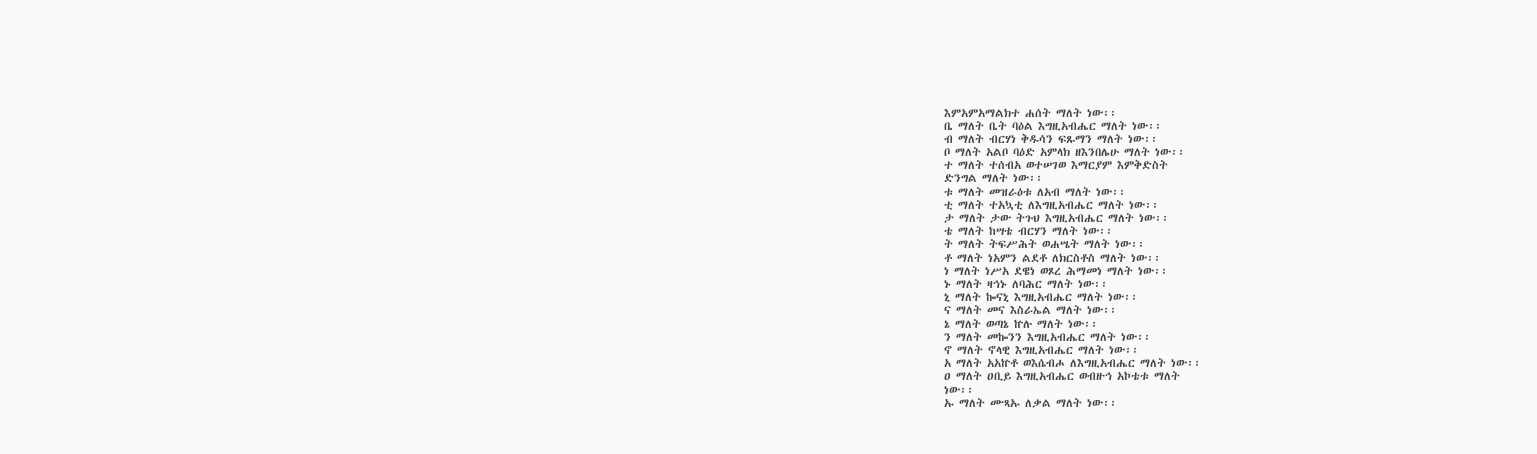እምአምአማልክተ ሐሰት ማለት ነው፡፡
ቤ ማለት ቤት ባዕል እግዚአብሔር ማለት ነው፡፡
ብ ማለት ብርሃነ ቅዱሳን ፍጹማን ማለት ነው፡፡
ቦ ማለት አልቦ ባዕድ አምላክ ዘእንበሌሁ ማለት ነው፡፡
ተ ማለት ተሰብአ ወተሠገወ እማርያም እምቅድስት
ድንግል ማለት ነው፡፡
ቱ ማለት መዝራዕቱ ለአብ ማለት ነው፡፡
ቲ ማለት ተአኳቲ ለእግዚአብሔር ማለት ነው፡፡
ታ ማለት ታው ትጉህ እግዚአብሔር ማለት ነው፡፡
ቴ ማለት ከሣቴ ብርሃን ማለት ነው፡፡
ት ማለት ትፍሥሕት ወሐሤት ማለት ነው፡፡
ቶ ማለት ነአምን ልደቶ ለክርስቶስ ማለት ነው፡፡
ነ ማለት ነሥአ ደዌነ ወጾረ ሕማመነ ማለት ነው፡፡
ኑ ማለት ዛኅኑ ለባሕር ማለት ነው፡፡
ኒ ማለት ኰናኒ እግዚአብሔር ማለት ነው፡፡
ና ማለት መና እስራኤል ማለት ነው፡፡
ኔ ማለት ወጣኔ ኵሉ ማለት ነው፡፡
ን ማለት መኰንን እግዚአብሔር ማለት ነው፡፡
ኖ ማለት ኖላዊ እግዚአብሔር ማለት ነው፡፡
አ ማለት አአኵቶ ወእሴብሖ ለእግዚአብሔር ማለት ነው፡፡
ዐ ማለት ዐቢይ እግዚአብሔር ወብዙኅ አኮቴቱ ማለት
ነው፡፡
ኡ ማለት ሙጻኡ ለቃል ማለት ነው፡፡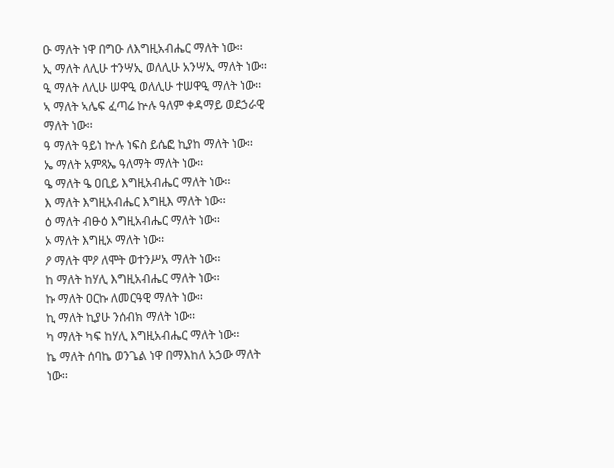ዑ ማለት ነዋ በግዑ ለእግዚአብሔር ማለት ነው፡፡
ኢ ማለት ለሊሁ ተንሣኢ ወለሊሁ አንሣኢ ማለት ነው፡፡
ዒ ማለት ለሊሁ ሠዋዒ ወለሊሁ ተሠዋዒ ማለት ነው፡፡
ኣ ማለት ኣሌፍ ፈጣሬ ኵሉ ዓለም ቀዳማይ ወደኃራዊ
ማለት ነው፡፡
ዓ ማለት ዓይነ ኵሉ ነፍስ ይሴፎ ኪያከ ማለት ነው፡፡
ኤ ማለት አምጻኤ ዓለማት ማለት ነው፡፡
ዔ ማለት ዔ ዐቢይ እግዚአብሔር ማለት ነው፡፡
እ ማለት እግዚአብሔር እግዚእ ማለት ነው፡፡
ዕ ማለት ብፁዕ እግዚአብሔር ማለት ነው፡፡
ኦ ማለት እግዚኦ ማለት ነው፡፡
ዖ ማለት ሞዖ ለሞት ወተንሥአ ማለት ነው፡፡
ከ ማለት ከሃሊ እግዚአብሔር ማለት ነው፡፡
ኩ ማለት ዐርኩ ለመርዓዊ ማለት ነው፡፡
ኪ ማለት ኪያሁ ንሰብክ ማለት ነው፡፡
ካ ማለት ካፍ ከሃሊ እግዚአብሔር ማለት ነው፡፡
ኬ ማለት ሰባኬ ወንጌል ነዋ በማእከለ አኃው ማለት
ነው፡፡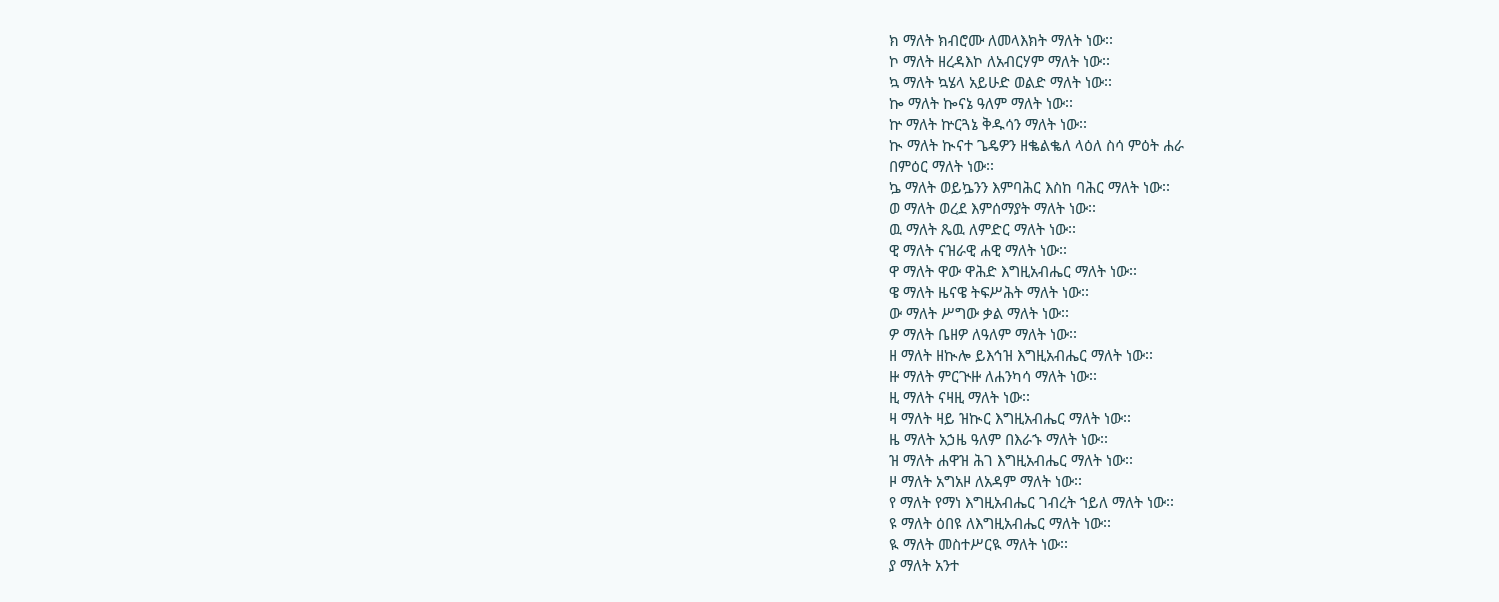ክ ማለት ክብሮሙ ለመላእክት ማለት ነው፡፡
ኮ ማለት ዘረዳእኮ ለአብርሃም ማለት ነው፡፡
ኳ ማለት ኳሄላ አይሁድ ወልድ ማለት ነው፡፡
ኰ ማለት ኰናኔ ዓለም ማለት ነው፡፡
ኵ ማለት ኵርጓኔ ቅዱሳን ማለት ነው፡፡
ኲ ማለት ኲናተ ጌዴዎን ዘቈልቈለ ላዕለ ስሳ ምዕት ሐራ
በምዕር ማለት ነው፡፡
ኴ ማለት ወይኴንን እምባሕር እስከ ባሕር ማለት ነው፡፡
ወ ማለት ወረደ እምሰማያት ማለት ነው፡፡
ዉ ማለት ጼዉ ለምድር ማለት ነው፡፡
ዊ ማለት ናዝራዊ ሐዊ ማለት ነው፡፡
ዋ ማለት ዋው ዋሕድ እግዚአብሔር ማለት ነው፡፡
ዌ ማለት ዜናዌ ትፍሥሕት ማለት ነው፡፡
ው ማለት ሥግው ቃል ማለት ነው፡፡
ዎ ማለት ቤዘዎ ለዓለም ማለት ነው፡፡
ዘ ማለት ዘኲሎ ይእኅዝ እግዚአብሔር ማለት ነው፡፡
ዙ ማለት ምርጒዙ ለሐንካሳ ማለት ነው፡፡
ዚ ማለት ናዛዚ ማለት ነው፡፡
ዛ ማለት ዛይ ዝኲር እግዚአብሔር ማለት ነው፡፡
ዜ ማለት አኃዜ ዓለም በእራኁ ማለት ነው፡፡
ዝ ማለት ሐዋዝ ሕገ እግዚአብሔር ማለት ነው፡፡
ዞ ማለት አግአዞ ለአዳም ማለት ነው፡፡
የ ማለት የማነ እግዚአብሔር ገብረት ኀይለ ማለት ነው፡፡
ዩ ማለት ዕበዩ ለእግዚአብሔር ማለት ነው፡፡
ዪ ማለት መስተሥርዪ ማለት ነው፡፡
ያ ማለት አንተ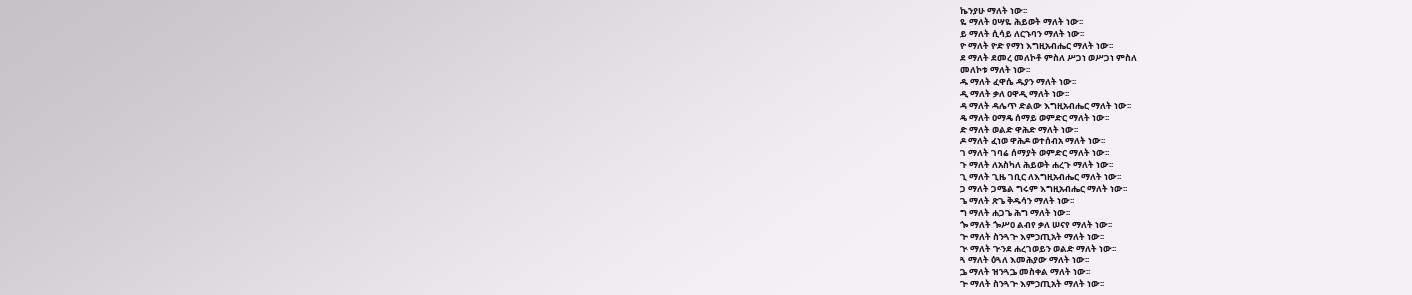ኬንያሁ ማለት ነው፡፡
ዬ ማለት ዐሣዬ ሕይወት ማለት ነው፡፡
ይ ማለት ሲሳይ ለርኁባን ማለት ነው፡፡
ዮ ማለት ዮድ የማነ እግዚአብሔር ማለት ነው፡፡
ደ ማለት ደመረ መለኮቶ ምስለ ሥጋነ ወሥጋነ ምስለ
መለኮቱ ማለት ነው፡፡
ዱ ማለት ፈዋሴ ዱያን ማለት ነው፡፡
ዲ ማለት ቃለ ዐዋዲ ማለት ነው፡፡
ዳ ማለት ዳሌጥ ድልው እግዚአብሔር ማለት ነው፡፡
ዴ ማለት ዐማዴ ሰማይ ወምድር ማለት ነው፡፡
ድ ማለት ወልድ ዋሕድ ማለት ነው፡፡
ዶ ማለት ፈነወ ዋሕዶ ወተሰብአ ማለት ነው፡፡
ገ ማለት ገባሬ ሰማያት ወምድር ማለት ነው፡፡
ጉ ማለት ለአስካለ ሕይወት ሐረጉ ማለት ነው፡፡
ጊ ማለት ጊዜ ገቢር ለእግዚአብሔር ማለት ነው፡፡
ጋ ማለት ጋሜል ግሩም እግዚአብሔር ማለት ነው፡፡
ጌ ማለት ጽጌ ቅዱሳን ማለት ነው፡፡
ግ ማለት ሐጋጌ ሕግ ማለት ነው፡፡
ጐ ማለት ጐሥዐ ልብየ ቃለ ሠናየ ማለት ነው፡፡
ጕ ማለት ስንጓጕ እምኃጢአት ማለት ነው፡፡
ጒ ማለት ጒንደ ሐረገወይን ወልድ ማለት ነው፡፡
ጓ ማለት ዕጓለ እመሕያው ማለት ነው፡፡
ጔ ማለት ዝንጓጔ መስቀል ማለት ነው፡፡
ጕ ማለት ስንጓጕ እምኃጢአት ማለት ነው፡፡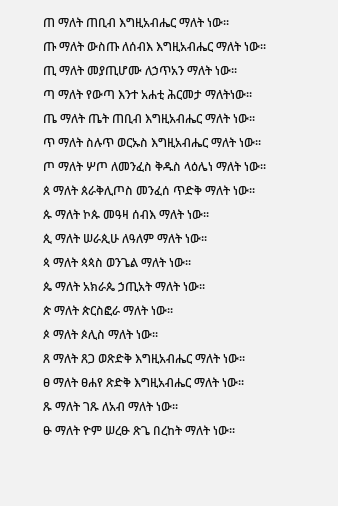ጠ ማለት ጠቢብ እግዚአብሔር ማለት ነው፡፡
ጡ ማለት ውስጡ ለሰብእ እግዚአብሔር ማለት ነው፡፡
ጢ ማለት መያጢሆሙ ለኃጥአን ማለት ነው፡፡
ጣ ማለት የውጣ እንተ አሐቲ ሕርመታ ማለትነው፡፡
ጤ ማለት ጤት ጠቢብ እግዚአብሔር ማለት ነው፡፡
ጥ ማለት ስሉጥ ወርኡስ እግዚአብሔር ማለት ነው፡፡
ጦ ማለት ሦጦ ለመንፈስ ቅዱስ ላዕሌነ ማለት ነው፡፡
ጰ ማለት ጰራቅሊጦስ መንፈሰ ጥድቅ ማለት ነው፡፡
ጱ ማለት ኮጱ መዓዛ ሰብእ ማለት ነው፡፡
ጲ ማለት ሠራጲሁ ለዓለም ማለት ነው፡፡
ጳ ማለት ጳጳስ ወንጌል ማለት ነው፡፡
ጴ ማለት አክራጴ ኃጢአት ማለት ነው፡፡
ጵ ማለት ጵርስፎራ ማለት ነው፡፡
ጶ ማለት ጶሊስ ማለት ነው፡፡
ጸ ማለት ጸጋ ወጽድቅ እግዚአብሔር ማለት ነው፡፡
ፀ ማለት ፀሐየ ጽድቅ እግዚአብሔር ማለት ነው፡፡
ጹ ማለት ገጹ ለአብ ማለት ነው፡፡
ፁ ማለት ዮም ሠረፁ ጽጌ በረከት ማለት ነው፡፡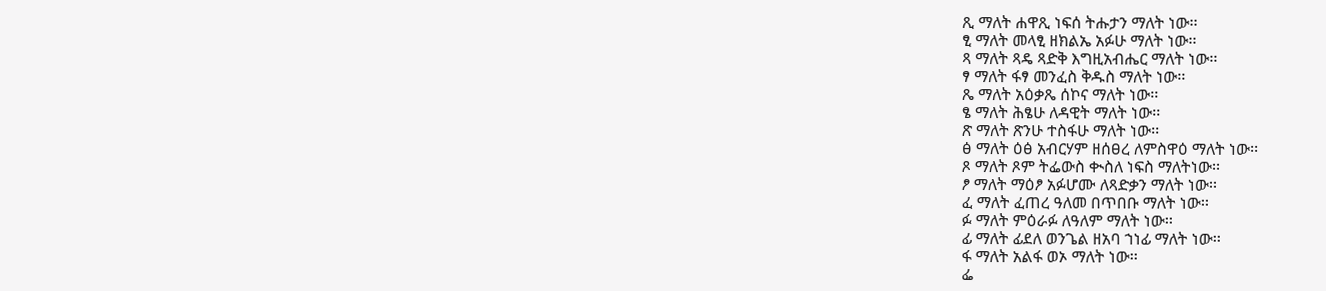ጺ ማለት ሐዋጺ ነፍሰ ትሑታን ማለት ነው፡፡
ፂ ማለት መላፂ ዘክልኤ አፉሁ ማለት ነው፡፡
ጻ ማለት ጻዴ ጻድቅ እግዚአብሔር ማለት ነው፡፡
ፃ ማለት ፋፃ መንፈስ ቅዱስ ማለት ነው፡፡
ጼ ማለት አዕቃጼ ሰኮና ማለት ነው፡፡
ፄ ማለት ሕፄሁ ለዳዊት ማለት ነው፡፡
ጽ ማለት ጽንሁ ተስፋሁ ማለት ነው፡፡
ፅ ማለት ዕፅ አብርሃም ዘሰፀረ ለምስዋዕ ማለት ነው፡፡
ጾ ማለት ጾም ትፌውስ ቊስለ ነፍስ ማለትነው፡፡
ፆ ማለት ማዕፆ አፉሆሙ ለጻድቃን ማለት ነው፡፡
ፈ ማለት ፈጠረ ዓለመ በጥበቡ ማለት ነው፡፡
ፉ ማለት ምዕራፉ ለዓለም ማለት ነው፡፡
ፊ ማለት ፊደለ ወንጌል ዘአባ ኀነፊ ማለት ነው፡፡
ፋ ማለት አልፋ ወኦ ማለት ነው፡፡
ፌ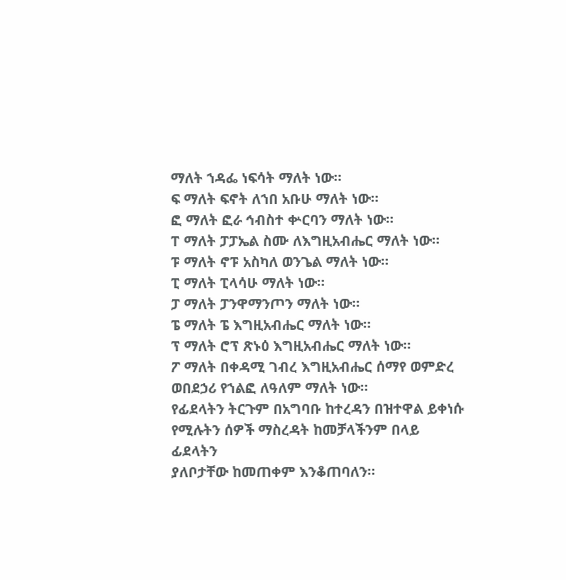ማለት ኀዳፌ ነፍሳት ማለት ነው፡፡
ፍ ማለት ፍኖት ለኀበ አቡሁ ማለት ነው፡፡
ፎ ማለት ፎራ ኅብስተ ቍርባን ማለት ነው፡፡
ፐ ማለት ፓፓኤል ስሙ ለእግዚአብሔር ማለት ነው፡፡
ፑ ማለት ኖፑ አስካለ ወንጌል ማለት ነው፡፡
ፒ ማለት ፒላሳሁ ማለት ነው፡፡
ፓ ማለት ፓንዋማንጦን ማለት ነው፡፡
ፔ ማለት ፔ እግዚአብሔር ማለት ነው፡፡
ፕ ማለት ሮፕ ጽኑዕ እግዚአብሔር ማለት ነው፡፡
ፖ ማለት በቀዳሚ ገብረ እግዚአብሔር ሰማየ ወምድረ
ወበደኃሪ የኀልፎ ለዓለም ማለት ነው፡፡
የፊደላትን ትርጉም በአግባቡ ከተረዳን በዝተዋል ይቀነሱ
የሚሉትን ሰዎች ማስረዳት ከመቻላችንም በላይ ፊደላትን
ያለቦታቸው ከመጠቀም እንቆጠባለን፡፡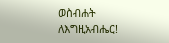ወስብሐት ለእግዚአብሔር!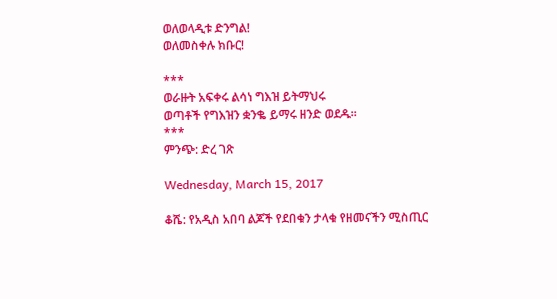ወለወላዲቱ ድንግል!
ወለመስቀሉ ክቡር!

***
ወራዙት አፍቀሩ ልሳነ ግእዝ ይትማህሩ
ወጣቶች የግእዝን ቋንቈ ይማሩ ዘንድ ወደዱ።
***
ምንጭ: ድረ ገጽ

Wednesday, March 15, 2017

ቆሼ: የአዲስ አበባ ልጆች የደበቁን ታላቁ የዘመናችን ሚስጢር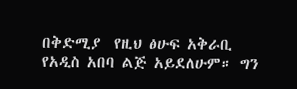በቅድሚያ  የዚህ ፅሁፍ አቅራቢ  የአዲስ አበባ ልጅ አይደለሁም። ግን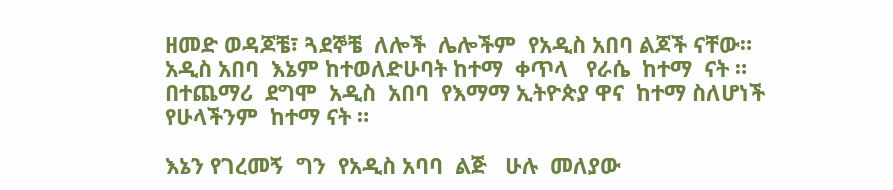ዘመድ ወዳጆቼ፣ ጓደኞቼ  ለሎች  ሌሎችም  የአዲስ አበባ ልጆች ናቸው።  አዲስ አበባ  እኔም ከተወለድሁባት ከተማ  ቀጥላ   የራሴ  ከተማ  ናት ።  በተጨማሪ  ደግሞ  አዲስ  አበባ  የእማማ ኢትዮጵያ ዋና  ከተማ ስለሆነች የሁላችንም  ከተማ ናት ።

እኔን የገረመኝ  ግን  የአዲስ አባባ  ልጅ   ሁሉ  መለያው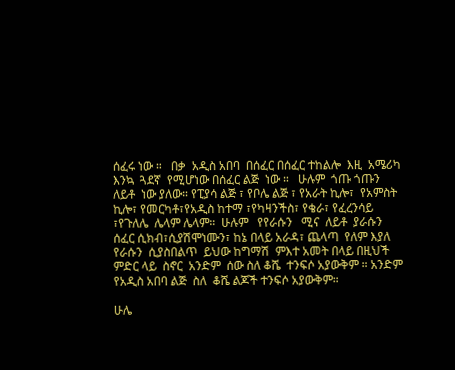ሰፈሩ ነው ።   በቃ  አዲስ አበባ  በሰፈር በሰፈር ተከልሎ  እዚ  አሜሪካ  እንኳ  ጓደኛ  የሚሆነው በሰፈር ልጅ  ነው ።   ሁሉም  ጎጡ ጎጡን  ለይቶ  ነው ያለው። የፒያሳ ልጅ ፣ የቦሌ ልጅ ፣ የአራት ኪሎ፣  የአምስት ኪሎ፣ የመርካቶ፣የአዲስ ከተማ ፣የካዛንችስ፣ የቄራ፣ የፈረንሳይ ፣የጉለሌ  ሌላም ሌላም።  ሁሉም   የየራሱን   ሚና  ለይቶ  ያራሱን  ሰፈር ሲክብ፣ሲያሽሞነሙን፣ ከኔ በላይ አራዳ፣ ጨላጣ  የለም እያለ  የራሱን  ሲያስበልጥ  ይህው ከግማሽ  ምእተ አመት በላይ በዚህች  ምድር ላይ  ስኖር  አንድም  ሰው ስለ ቆሼ  ተንፍሶ አያውቅም ። አንድም  የአዲስ አበባ ልጅ  ስለ  ቆሼ ልጆች ተንፍሶ አያውቅም።

ሁሌ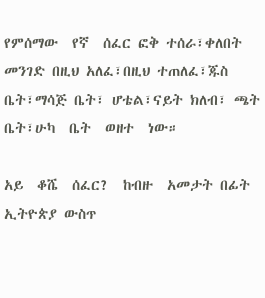የምሰማው  የኛ  ሰፈር ፎቅ ተሰራ፣ቀለበት  መንገድ በዚህ አለፈ፣በዚህ ተጠለፈ፣ጁስ ቤት፣ማሳጅ ቤት፣ ሆቴል፣ናይት ክለብ፣ ጫት ቤት፣ሁካ  ቤት  ወዘተ  ነው።

አይ  ቆሼ  ሰፈር?  ከብዙ  አመታት በፊት ኢትዮጵያ ውስጥ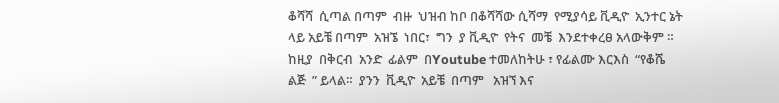ቆሻሻ  ሲጣል በጣም  ብዙ  ህዝብ ከቦ በቆሻሻው ሲሻማ  የሚያሳይ ቪዲዮ  ኢንተር ኔት ላይ አይቼ በጣም  አዝኜ  ነበር፣  ግን  ያ ቪዲዮ  የትና  መቼ  እንደተቀረፀ አላውቅም ።  ከዚያ  በቅርብ  አንድ  ፊልም  በYoutube ተመለከትሁ ፣ የፊልሙ እርእስ  “የቆሼ  ልጅ  ” ይላል።  ያንን  ቪዲዮ  አይቼ  በጣም   አዝኘ እና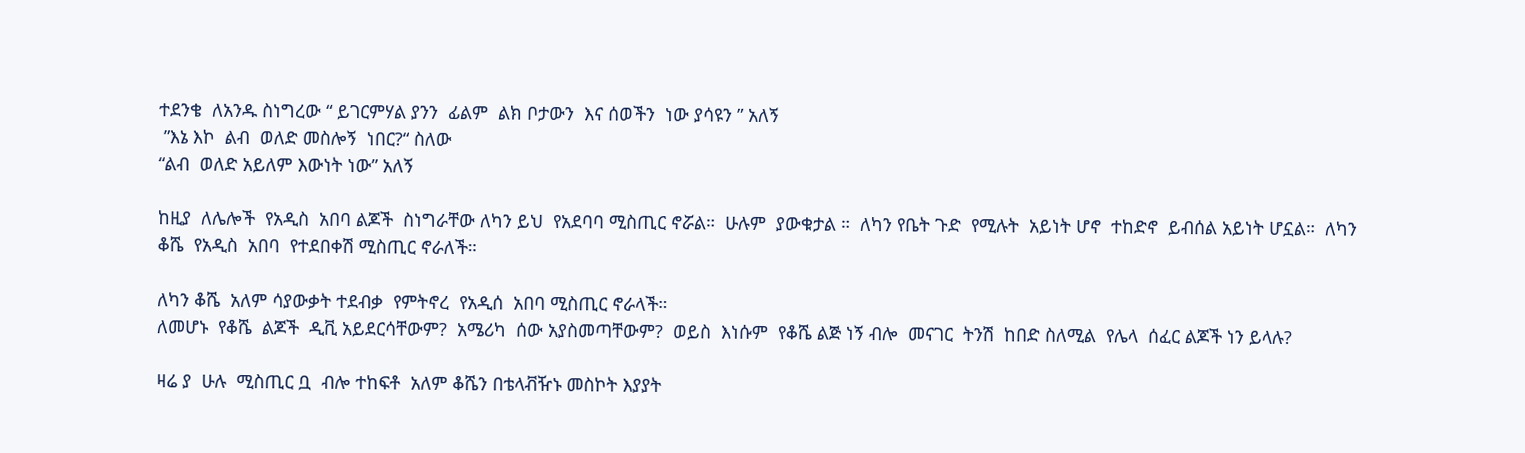ተደንቄ  ለአንዱ ስነግረው “ ይገርምሃል ያንን  ፊልም  ልክ ቦታውን  እና ሰወችን  ነው ያሳዩን ” አለኝ
 ”እኔ እኮ  ልብ  ወለድ መስሎኝ  ነበር?“ ስለው
“ልብ  ወለድ አይለም እውነት ነው” አለኝ

ከዚያ  ለሌሎች  የአዲስ  አበባ ልጆች  ስነግራቸው ለካን ይህ  የአደባባ ሚስጢር ኖሯል።  ሁሉም  ያውቁታል ።  ለካን የቤት ጉድ  የሚሉት  አይነት ሆኖ  ተከድኖ  ይብሰል አይነት ሆኗል።  ለካን ቆሼ  የአዲስ  አበባ  የተደበቀሽ ሚስጢር ኖራለች።

ለካን ቆሼ  አለም ሳያውቃት ተደብቃ  የምትኖረ  የአዲሰ  አበባ ሚስጢር ኖራላች።
ለመሆኑ  የቆሼ  ልጆች  ዲቪ አይደርሳቸውም?  አሜሪካ  ሰው አያስመጣቸውም?  ወይስ  እነሱም  የቆሼ ልጅ ነኝ ብሎ  መናገር  ትንሽ  ከበድ ስለሚል  የሌላ  ሰፈር ልጆች ነን ይላሉ?

ዛሬ ያ  ሁሉ  ሚስጢር ቧ  ብሎ ተከፍቶ  አለም ቆሼን በቴላቭዥኑ መስኮት እያያት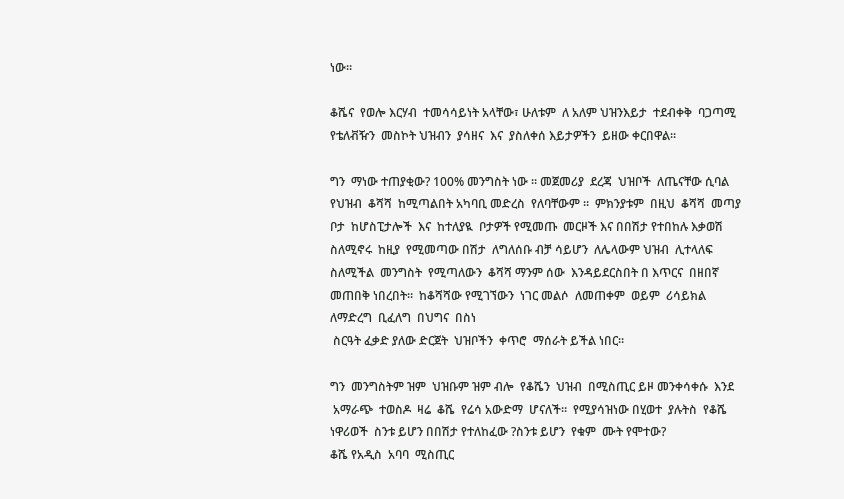ነው።

ቆሼና  የወሎ እርሃብ  ተመሳሳይነት አላቸው፣ ሁለቱም  ለ አለም ህዝንእይታ  ተደብቀቅ  ባጋጣሚ  የቴለቭዥን  መስኮት ህዝብን  ያሳዘና  እና  ያስለቀሰ እይታዎችን  ይዘው ቀርበዋል።

ግን  ማነው ተጠያቂው? 100% መንግስት ነው ። መጀመሪያ  ደረጃ  ህዝቦች  ለጤናቸው ሲባል የህዝብ  ቆሻሻ  ከሚጣልበት አካባቢ መድረስ  የለባቸውም ።  ምክንያቱም  በዚህ  ቆሻሻ  መጣያ  ቦታ  ከሆስፒታሎች  እና  ከተለያዪ  ቦታዎች የሚመጡ  መርዞች እና በበሽታ የተበከሉ እቃወሽ  ስለሚኖሩ  ከዚያ  የሚመጣው በሽታ  ለግለሰቡ ብቻ ሳይሆን  ለሌላውም ህዝብ  ሊተላለፍ ስለሚችል  መንግስት  የሚጣለውን  ቆሻሻ ማንም ሰው  እንዳይደርስበት በ እጥርና  በዘበኛ  መጠበቅ ነበረበት።  ከቆሻሻው የሚገኘውን  ነገር መልሶ  ለመጠቀም  ወይም  ሪሳይክል ለማድረግ  ቢፈለግ  በህግና  በስነ
 ስርዓት ፈቃድ ያለው ድርጀት  ህዝቦችን  ቀጥሮ  ማሰራት ይችል ነበር።

ግን  መንግስትም ዝም  ህዝቡም ዝም ብሎ  የቆሼን  ህዝብ  በሚስጢር ይዞ መንቀሳቀሱ  እንደ
 አማራጭ  ተወስዶ  ዛሬ  ቆሼ  የሬሳ አውድማ  ሆናለች።  የሚያሳዝነው በሂወተ  ያሉትስ  የቆሼ  ነዋሪወች  ስንቱ ይሆን በበሽታ የተለከፈው ?ስንቱ ይሆን  የቁም  ሙት የሞተው?
ቆሼ የአዲስ  አባባ  ሚስጢር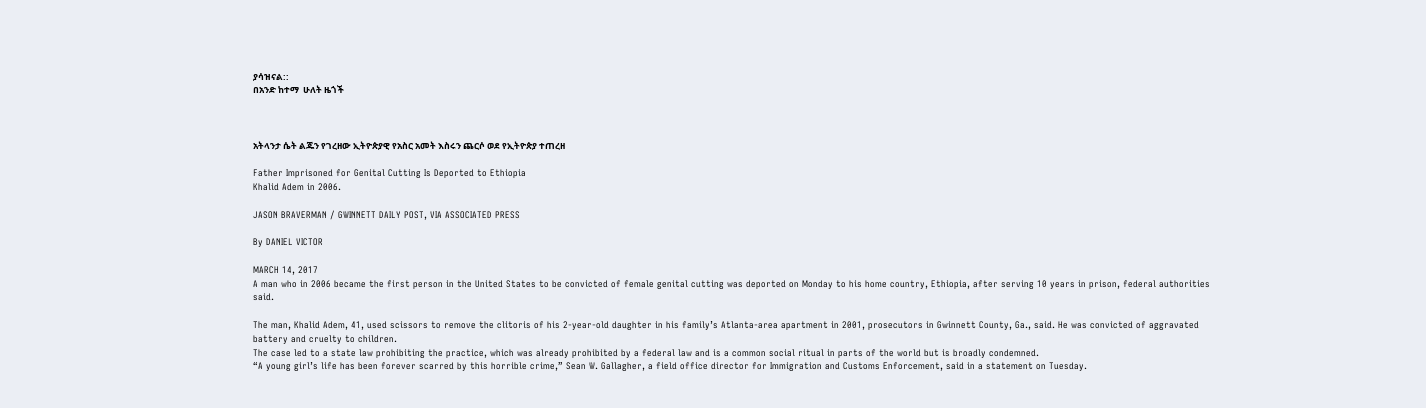ያሳዝናል::
በአንድ ከተማ  ሁለት ዜጎች



አትላንታ ሴት ልጁን የገረዘው ኢትዮጵያዊ የአስር አመት እስሩን ጨርሶ ወደ የኢትዮጵያ ተጠረዘ

Father Imprisoned for Genital Cutting Is Deported to Ethiopia
Khalid Adem in 2006.

JASON BRAVERMAN / GWINNETT DAILY POST, VIA ASSOCIATED PRESS

By DANIEL VICTOR

MARCH 14, 2017
A man who in 2006 became the first person in the United States to be convicted of female genital cutting was deported on Monday to his home country, Ethiopia, after serving 10 years in prison, federal authorities said.

The man, Khalid Adem, 41, used scissors to remove the clitoris of his 2-year-old daughter in his family’s Atlanta-area apartment in 2001, prosecutors in Gwinnett County, Ga., said. He was convicted of aggravated battery and cruelty to children.
The case led to a state law prohibiting the practice, which was already prohibited by a federal law and is a common social ritual in parts of the world but is broadly condemned.
“A young girl’s life has been forever scarred by this horrible crime,” Sean W. Gallagher, a field office director for Immigration and Customs Enforcement, said in a statement on Tuesday.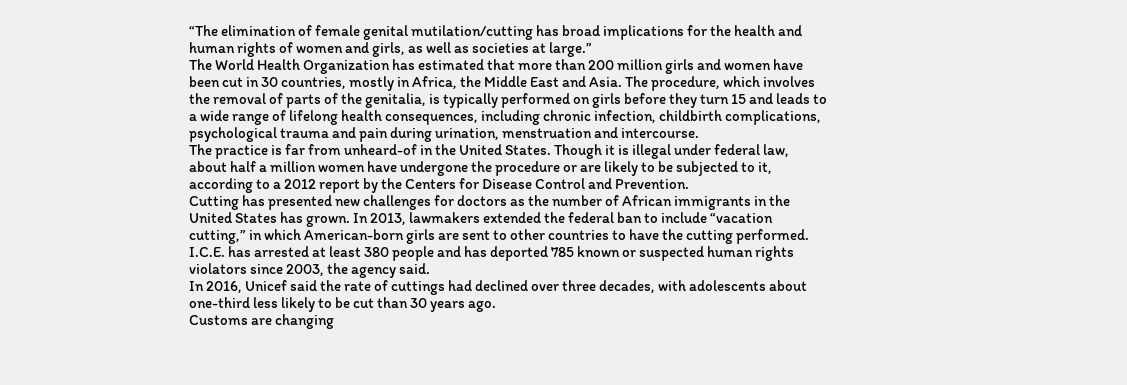“The elimination of female genital mutilation/cutting has broad implications for the health and human rights of women and girls, as well as societies at large.”
The World Health Organization has estimated that more than 200 million girls and women have been cut in 30 countries, mostly in Africa, the Middle East and Asia. The procedure, which involves the removal of parts of the genitalia, is typically performed on girls before they turn 15 and leads to a wide range of lifelong health consequences, including chronic infection, childbirth complications, psychological trauma and pain during urination, menstruation and intercourse.
The practice is far from unheard-of in the United States. Though it is illegal under federal law, about half a million women have undergone the procedure or are likely to be subjected to it, according to a 2012 report by the Centers for Disease Control and Prevention.
Cutting has presented new challenges for doctors as the number of African immigrants in the United States has grown. In 2013, lawmakers extended the federal ban to include “vacation cutting,” in which American-born girls are sent to other countries to have the cutting performed.
I.C.E. has arrested at least 380 people and has deported 785 known or suspected human rights violators since 2003, the agency said.
In 2016, Unicef said the rate of cuttings had declined over three decades, with adolescents about one-third less likely to be cut than 30 years ago.
Customs are changing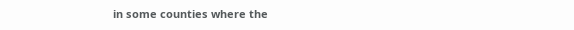in some counties where the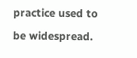practice used to be widespread.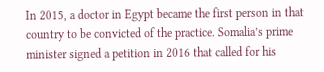In 2015, a doctor in Egypt became the first person in that country to be convicted of the practice. Somalia’s prime minister signed a petition in 2016 that called for his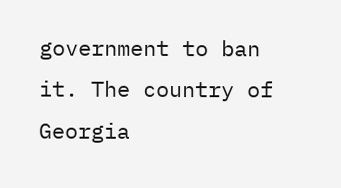government to ban it. The country of Georgia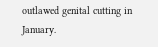outlawed genital cutting in January.